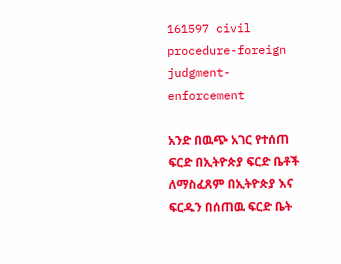161597 civil procedure-foreign judgment-enforcement

አንድ በዉጭ አገር የተሰጠ ፍርድ በኢትዮጵያ ፍርድ ቤቶች ለማስፈጸም በኢትዮጵያ እና ፍርዱን በሰጠዉ ፍርድ ቤት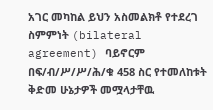አገር መካከል ይህን አስመልክቶ የተደረገ ስምምነት (bilateral agreement) ባይኖርም በፍ/ብ/ሥ/ሥ/ሕ/ቁ 458 ስር የተመለከቱት ቅድመ ሁኔታዎች መሟላታቸዉ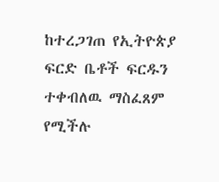ከተረጋገጠ የኢትዮጵያ ፍርድ ቤቶች ፍርዱን ተቀብለዉ ማስፈጸም የሚችሉ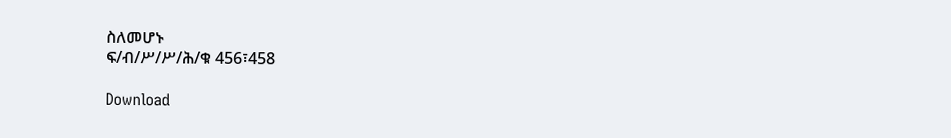ስለመሆኑ
ፍ/ብ/ሥ/ሥ/ሕ/ቁ 456፣458

Download